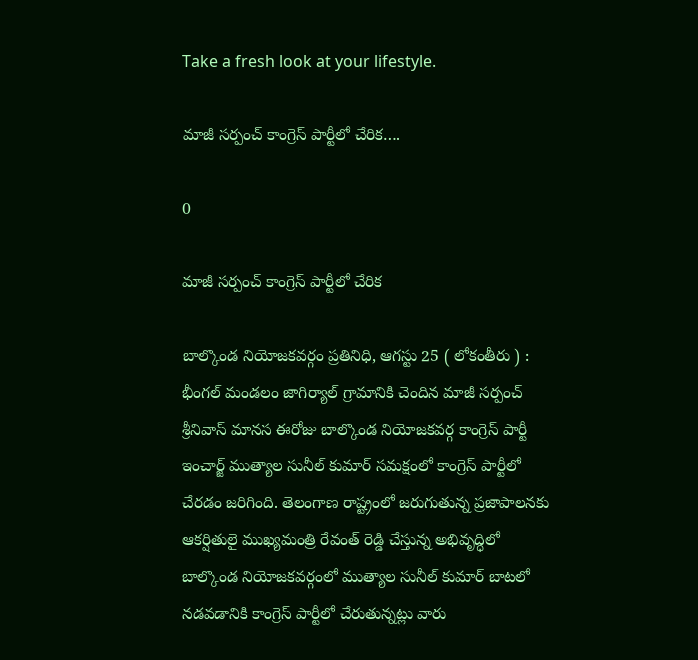Take a fresh look at your lifestyle.

మాజీ సర్పంచ్ కాంగ్రెస్ పార్టీలో చేరిక….

0

మాజీ సర్పంచ్ కాంగ్రెస్ పార్టీలో చేరిక

బాల్కొండ నియోజకవర్గం ప్రతినిధి, ఆగస్టు 25 ( లోకంతీరు ) : భీంగల్ మండలం జాగిర్యాల్ గ్రామానికి చెందిన మాజీ సర్పంచ్ శ్రీనివాస్ మానస ఈరోజు బాల్కొండ నియోజకవర్గ కాంగ్రెస్ పార్టీ ఇంచార్జ్ ముత్యాల సునీల్ కుమార్ సమక్షంలో కాంగ్రెస్ పార్టీలో చేరడం జరిగింది. తెలంగాణ రాష్ట్రంలో జరుగుతున్న ప్రజాపాలనకు ఆకర్షితులై ముఖ్యమంత్రి రేవంత్ రెడ్డి చేస్తున్న అభివృద్ధిలో బాల్కొండ నియోజకవర్గంలో ముత్యాల సునీల్ కుమార్ బాటలో నడవడానికి కాంగ్రెస్ పార్టీలో చేరుతున్నట్లు వారు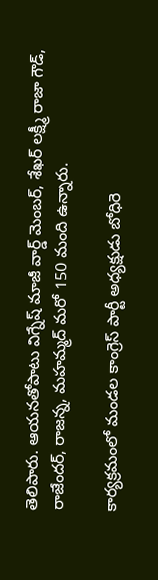తెలిపారు. ఆయనతోపాటు విగ్నేష్ మాజీ వార్డ్ మెంబర్, శేఖర్ లక్ష్మీ రాజా గౌడ్, రాజేందర్, రాజన్న, మహమ్మద్ మరో 150 మంది ఉన్నారు.

కార్యక్రమంలో మండల కాంగ్రెస్ పార్టీ అధ్యక్షుడు బోధిరె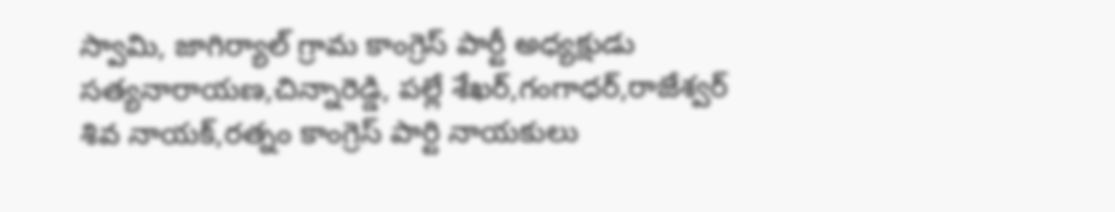స్వామి, జాగిర్యాల్ గ్రామ కాంగ్రెస్ పార్టీ అధ్యక్షుడు సత్యనారాయణ,చిన్నారెడ్డి, పల్లే శేఖర్,గంగాధర్,రాజేశ్వర్ శివ నాయక్,రత్నం కాంగ్రెస్ పార్టి నాయకులు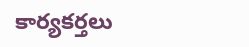కార్యకర్తలు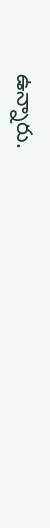ఉన్నారు.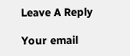Leave A Reply

Your email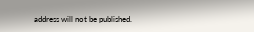address will not be published.